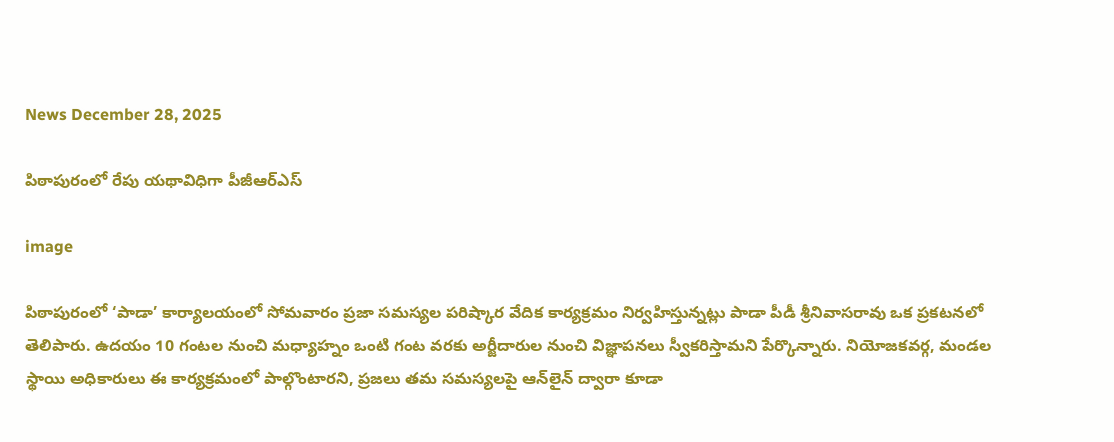News December 28, 2025

పిఠాపురంలో రేపు యథావిధిగా పీజీఆర్ఎస్

image

పిఠాపురంలో ‘పాడా’ కార్యాలయంలో సోమవారం ప్రజా సమస్యల పరిష్కార వేదిక కార్యక్రమం నిర్వహిస్తున్నట్లు పాడా పీడీ శ్రీనివాసరావు ఒక ప్రకటనలో తెలిపారు. ఉదయం 10 గంటల నుంచి మధ్యాహ్నం ఒంటి గంట వరకు అర్జీదారుల నుంచి విజ్ఞాపనలు స్వీకరిస్తామని పేర్కొన్నారు. నియోజకవర్గ, మండల స్థాయి అధికారులు ఈ కార్యక్రమంలో పాల్గొంటారని, ప్రజలు తమ సమస్యలపై ఆన్‌లైన్‌ ద్వారా కూడా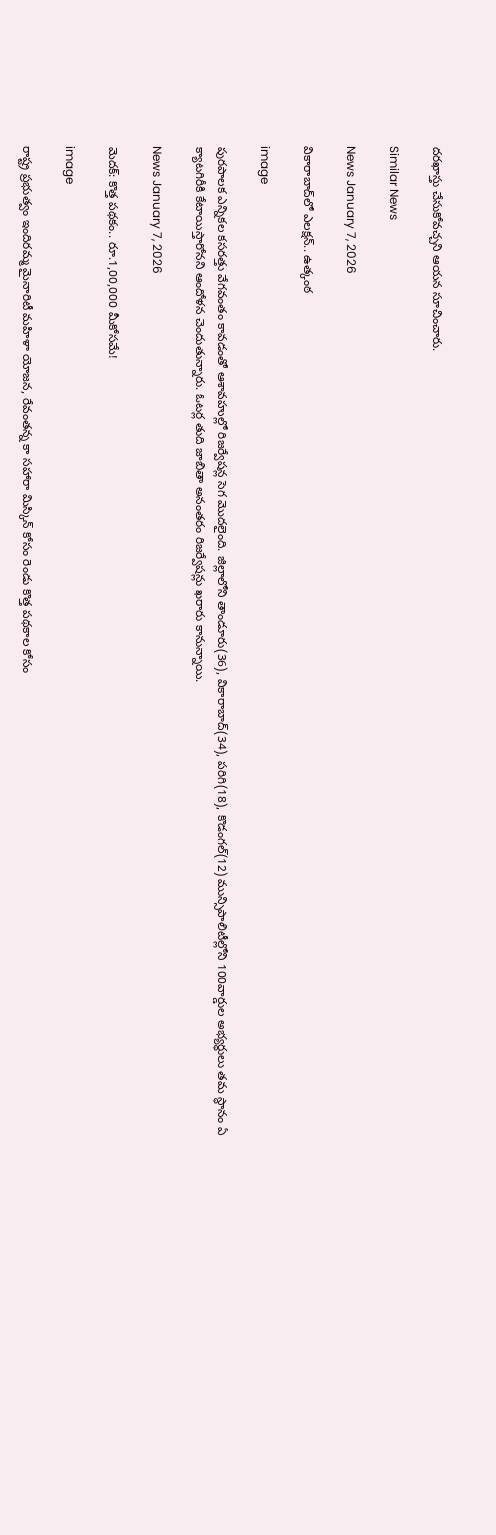దరఖాస్తు చేసుకోవచ్చని ఆయన సూచించారు.

Similar News

News January 7, 2026

వికారాబాద్‌లో ఎలక్షన్.. ఉత్కంఠ

image

పురపాలక ఎన్నికల కసరత్తు వేగవంతం కావడంతో ఆశావహుల్లో రిజర్వేషన్ల సెగ మొదలైంది. జిల్లాలోని తాండూరు(36), వికారాబాద్(34), పరిగి(18), కొడంగల్(12) మున్సిపాలిటీల్లోని 100వార్డుల అభ్యర్థులు తమ స్థానం ఏ క్యాటగిరీకి కేటాయిస్తారోనని ఆందోళన చెందుతున్నారు. ఓటర్ల తుది జాబితా అనంతరం రిజర్వేషన్లు ఖరారు కానున్నాయి.

News January 7, 2026

మెదక్: కొత్త పథకం.. రూ.1,00,000 మీకోసమే!

image

రాష్ట్ర ప్రభుత్వం ఇందిరమ్మ మైనారిటీ మహిళా యోజన, రేవంతన్న కా సహారా మిస్కిన్ కోసం రెండు కొత్త పథకాల కోసం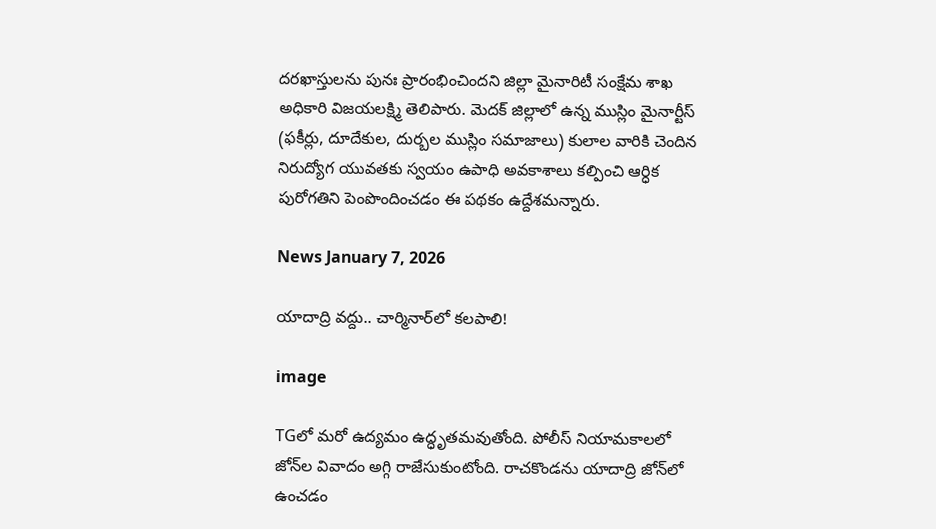దరఖాస్తులను పునః ప్రారంభించిందని జిల్లా మైనారిటీ సంక్షేమ శాఖ అధికారి విజయలక్ష్మి తెలిపారు. మెదక్ జిల్లాలో ఉన్న ముస్లిం మైనార్టీస్ (ఫకీర్లు, దూదేకుల, దుర్బల ముస్లిం సమాజాలు) కులాల వారికి చెందిన నిరుద్యోగ యువతకు స్వయం ఉపాధి అవకాశాలు కల్పించి ఆర్ధిక పురోగతిని పెంపొందించడం ఈ పథకం ఉద్దేశమన్నారు.

News January 7, 2026

యాదాద్రి వద్దు.. చార్మినార్‌లో కలపాలి!

image

TGలో మరో ఉద్యమం ఉద్ధృతమవుతోంది. పోలీస్ నియామకాలలో జోన్‌ల వివాదం అగ్గి రాజేసుకుంటోంది. రాచకొండను యాదాద్రి జోన్‌లో ఉంచడం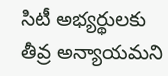సిటీ అభ్యర్థులకు తీవ్ర అన్యాయమని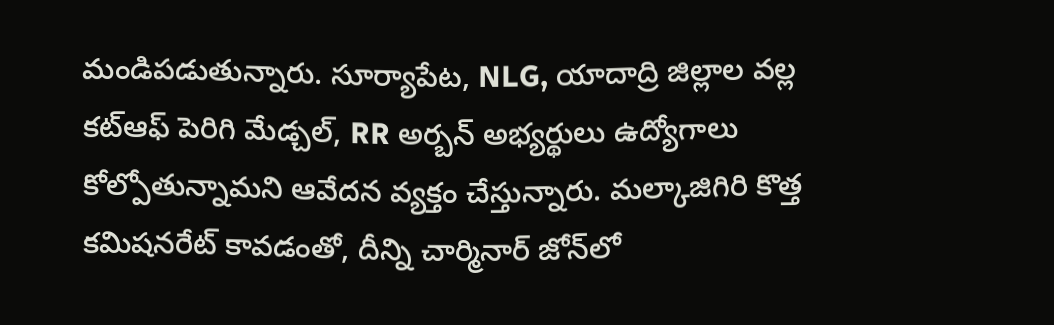మండిపడుతున్నారు. సూర్యాపేట, NLG, యాదాద్రి జిల్లాల వల్ల కట్‌ఆఫ్ పెరిగి మేడ్చల్, RR అర్బన్ అభ్యర్థులు ఉద్యోగాలు కోల్పోతున్నామని ఆవేదన వ్యక్తం చేస్తున్నారు. మల్కాజిగిరి కొత్త కమిషనరేట్ కావడంతో, దీన్ని చార్మినార్ జోన్‌లో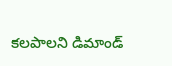కలపాలని డిమాండ్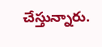చేస్తున్నారు.